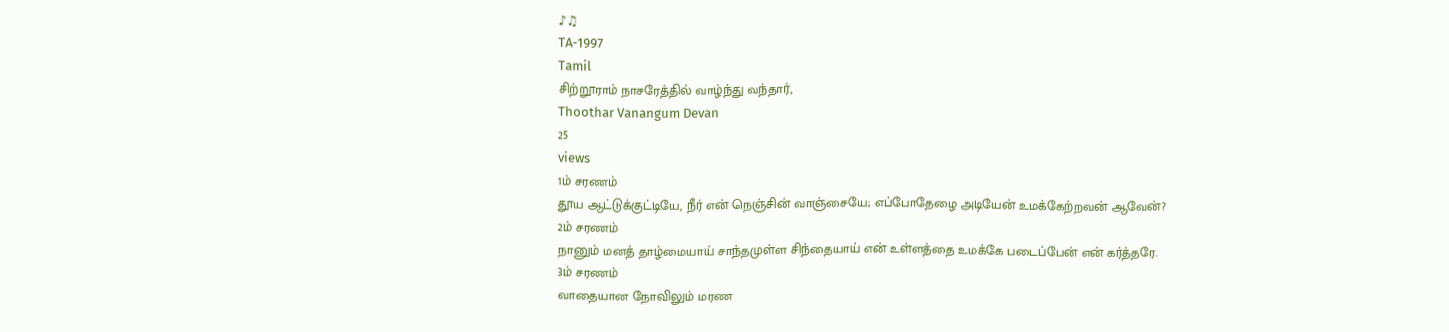♪♫
TA-1997
Tamil
சிற்றூராம் நாசரேத்தில் வாழ்ந்து வந்தார்,
Thoothar Vanangum Devan
25
views
1ம் சரணம்
தூய ஆட்டுக்குட்டியே, நீர் என் நெஞ்சின் வாஞ்சையே; எப்போதேழை அடியேன் உமக்கேற்றவன் ஆவேன்?
2ம் சரணம்
நானும் மனத் தாழ்மையாய் சாந்தமுள்ள சிந்தையாய் என் உள்ளத்தை உமக்கே படைப்பேன் என் கர்த்தரே.
3ம் சரணம்
வாதையான நோவிலும் மரண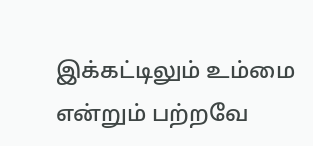இக்கட்டிலும் உம்மை என்றும் பற்றவே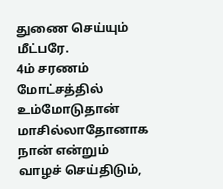துணை செய்யும் மீட்பரே.
4ம் சரணம்
மோட்சத்தில் உம்மோடுதான் மாசில்லாதோனாக நான் என்றும் வாழச் செய்திடும்,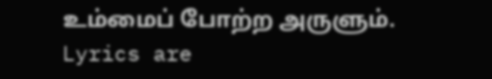உம்மைப் போற்ற அருளும்.
Lyrics are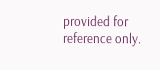provided for reference only.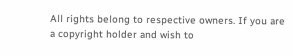All rights belong to respective owners. If you are a copyright holder and wish to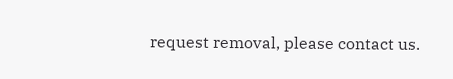request removal, please contact us.